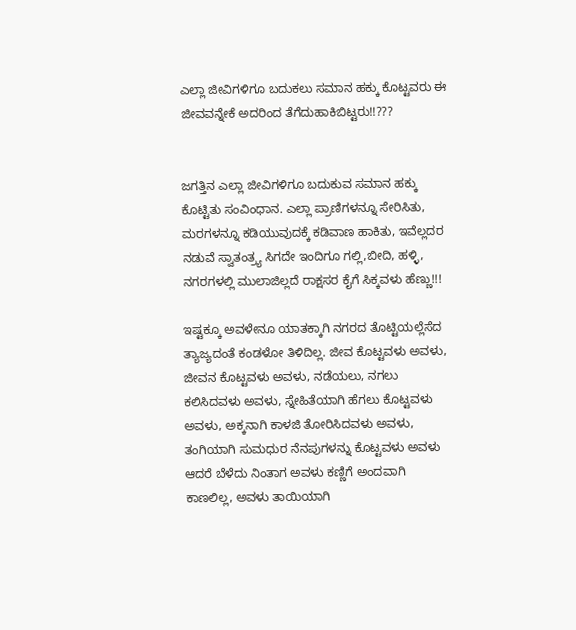ಎಲ್ಲಾ ಜೀವಿಗಳಿಗೂ ಬದುಕಲು ಸಮಾನ ಹಕ್ಕು ಕೊಟ್ಟವರು ಈ ಜೀವವನ್ನೇಕೆ ಅದರಿಂದ ತೆಗೆದುಹಾಕಿಬಿಟ್ಟರು!!???


ಜಗತ್ತಿನ ಎಲ್ಲಾ ಜೀವಿಗಳಿಗೂ ಬದುಕುವ ಸಮಾನ ಹಕ್ಕು ಕೊಟ್ಟಿತು ಸಂವಿಂಧಾನ. ಎಲ್ಲಾ ಪ್ರಾಣಿಗಳನ್ನೂ ಸೇರಿಸಿತು, ಮರಗಳನ್ನೂ ಕಡಿಯುವುದಕ್ಕೆ ಕಡಿವಾಣ ಹಾಕಿತು, ಇವೆಲ್ಲದರ ನಡುವೆ ಸ್ವಾತಂತ್ರ್ಯ ಸಿಗದೇ ಇಂದಿಗೂ ಗಲ್ಲಿ,ಬೀದಿ, ಹಳ್ಳಿ, ನಗರಗಳಲ್ಲಿ ಮುಲಾಜಿಲ್ಲದೆ ರಾಕ್ಷಸರ ಕೈಗೆ ಸಿಕ್ಕವಳು ಹೆಣ್ಣು!!!

ಇಷ್ಟಕ್ಕೂ ಅವಳೇನೂ ಯಾತಕ್ಕಾಗಿ ನಗರದ ತೊಟ್ಟಿಯಲ್ಲೆಸೆದ ತ್ಯಾಜ್ಯದಂತೆ ಕಂಡಳೋ ತಿಳಿದಿಲ್ಲ. ಜೀವ ಕೊಟ್ಟವಳು ಅವಳು, ಜೀವನ ಕೊಟ್ಟವಳು ಅವಳು, ನಡೆಯಲು, ನಗಲು ಕಲಿಸಿದವಳು ಅವಳು, ಸ್ನೇಹಿತೆಯಾಗಿ ಹೆಗಲು ಕೊಟ್ಟವಳು ಅವಳು, ಅಕ್ಕನಾಗಿ ಕಾಳಜಿ ತೋರಿಸಿದವಳು ಅವಳು, ತಂಗಿಯಾಗಿ ಸುಮಧುರ ನೆನಪುಗಳನ್ನು ಕೊಟ್ಟವಳು ಅವಳು ಆದರೆ ಬೆಳೆದು ನಿಂತಾಗ ಅವಳು ಕಣ್ಣಿಗೆ ಅಂದವಾಗಿ ಕಾಣಲಿಲ್ಲ, ಅವಳು ತಾಯಿಯಾಗಿ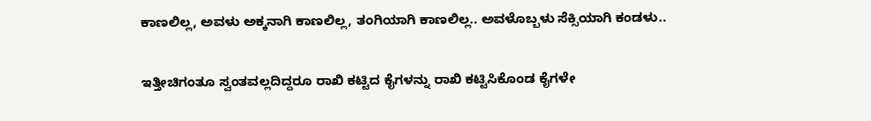ಕಾಣಲಿಲ್ಲ, ಅವಳು ಅಕ್ಕನಾಗಿ ಕಾಣಲಿಲ್ಲ, ತಂಗಿಯಾಗಿ ಕಾಣಲಿಲ್ಲ.. ಅವಳೊಬ್ಬಳು ಸೆಕ್ಸಿಯಾಗಿ ಕಂಡಳು..


ಇತ್ತೀಚಿಗಂತೂ ಸ್ವಂತವಲ್ಲದಿದ್ದರೂ ರಾಖಿ ಕಟ್ಟಿದ ಕೈಗಳನ್ನು ರಾಖಿ ಕಟ್ಟಿಸಿಕೊಂಡ ಕೈಗಳೇ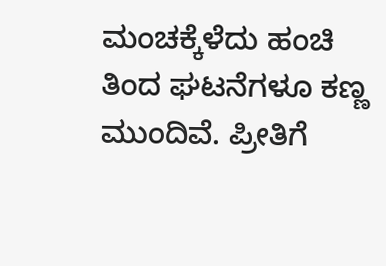ಮಂಚಕ್ಕೆಳೆದು ಹಂಚಿ ತಿಂದ ಘಟನೆಗಳೂ ಕಣ್ಣ ಮುಂದಿವೆ. ಪ್ರೀತಿಗೆ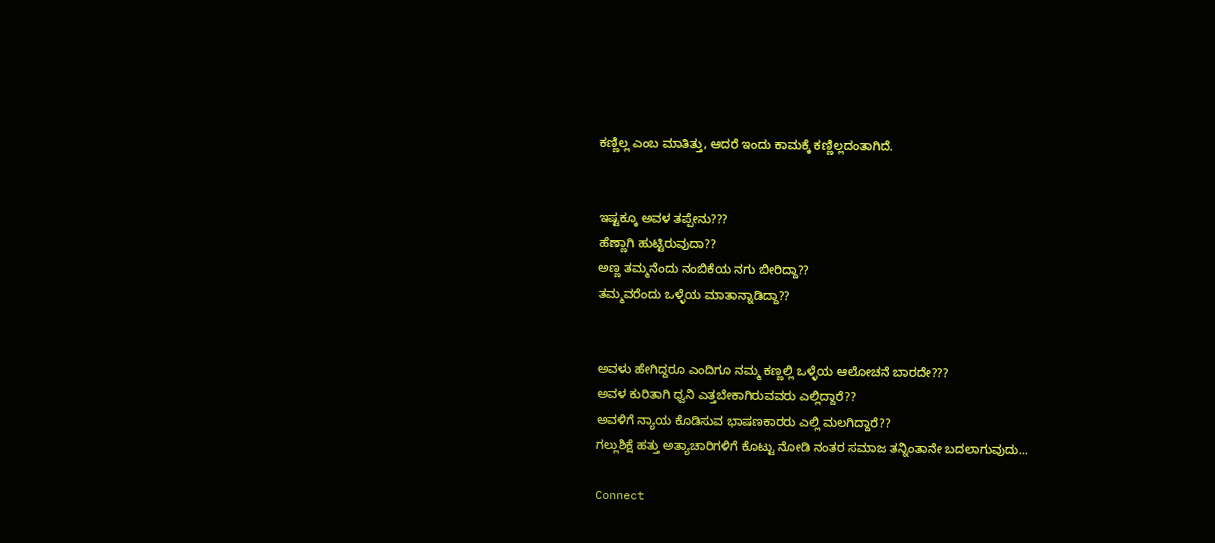ಕಣ್ಣಿಲ್ಲ ಎಂಬ ಮಾತಿತ್ತು, ಆದರೆ ಇಂದು ಕಾಮಕ್ಕೆ ಕಣ್ಣಿಲ್ಲದಂತಾಗಿದೆ.


ಇಷ್ಟಕ್ಕೂ ಅವಳ ತಪ್ಪೇನು???
ಹೆಣ್ಣಾಗಿ ಹುಟ್ಟಿರುವುದಾ??
ಅಣ್ಣ ತಮ್ಮನೆಂದು ನಂಬಿಕೆಯ ನಗು ಬೀರಿದ್ದಾ??
ತಮ್ಮವರೆಂದು ಒಳ್ಳೆಯ ಮಾತಾನ್ನಾಡಿದ್ದಾ??


ಅವಳು ಹೇಗಿದ್ದರೂ ಎಂದಿಗೂ ನಮ್ಮ ಕಣ್ಣಲ್ಲಿ ಒಳ್ಳೆಯ ಆಲೋಚನೆ ಬಾರದೇ???
ಅವಳ ಕುರಿತಾಗಿ ಧ್ವನಿ ಎತ್ತಬೇಕಾಗಿರುವವರು ಎಲ್ಲಿದ್ದಾರೆ??
ಅವಳಿಗೆ ನ್ಯಾಯ ಕೊಡಿಸುವ ಭಾಷಣಕಾರರು ಎಲ್ಲಿ ಮಲಗಿದ್ದಾರೆ??
ಗಲ್ಲುಶಿಕ್ಷೆ ಹತ್ತು ಅತ್ಯಾಚಾರಿಗಳಿಗೆ ಕೊಟ್ಟು ನೋಡಿ ನಂತರ ಸಮಾಜ ತನ್ನಿಂತಾನೇ ಬದಲಾಗುವುದು...

Connect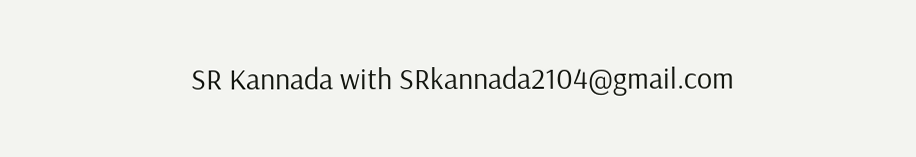SR Kannada with SRkannada2104@gmail.com